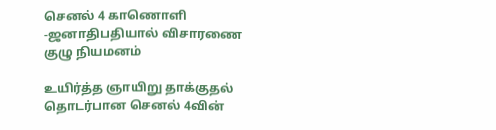செனல் 4 காணொளி -ஜனாதிபதியால் விசாரணை குழு நியமனம்

உயிர்த்த ஞாயிறு தாக்குதல் தொடர்பான செனல் 4வின்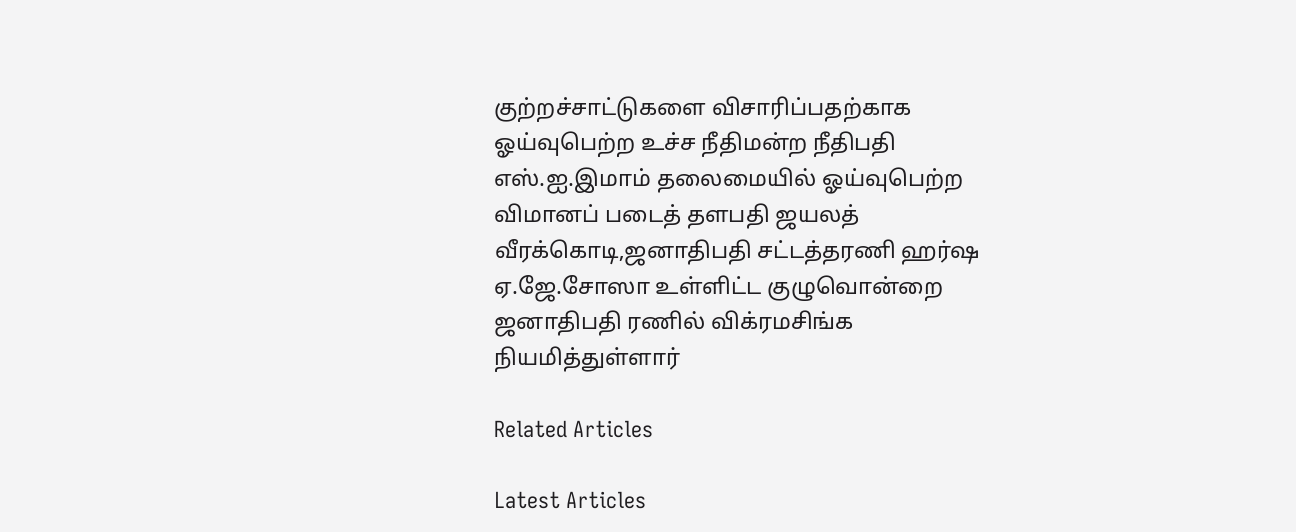குற்றச்சாட்டுகளை விசாரிப்பதற்காக ஓய்வுபெற்ற உச்ச நீதிமன்ற நீதிபதி எஸ்.ஐ.இமாம் தலைமையில் ஓய்வுபெற்ற விமானப் படைத் தளபதி ஜயலத் வீரக்கொடி,ஜனாதிபதி சட்டத்தரணி ஹர்ஷ ஏ.ஜே.சோஸா உள்ளிட்ட குழுவொன்றை ஜனாதிபதி ரணில் விக்ரமசிங்க நியமித்துள்ளார்

Related Articles

Latest Articles